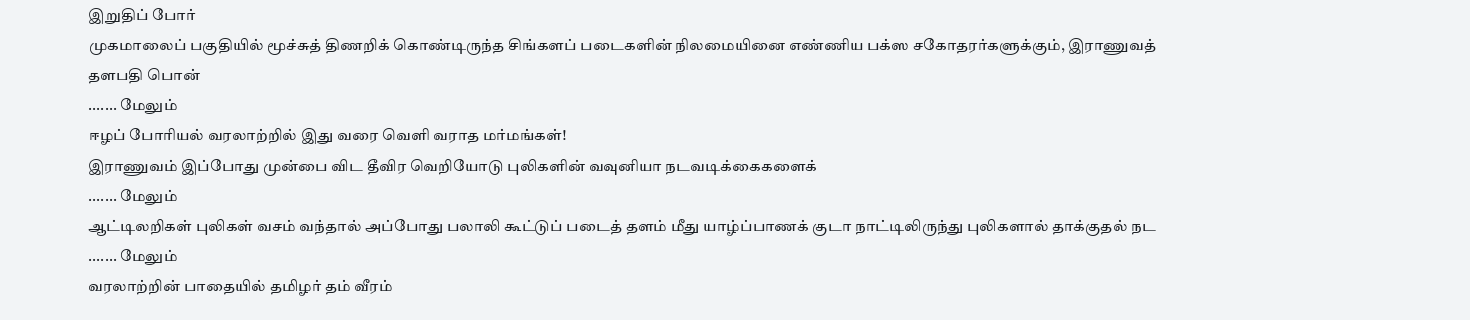இறுதிப் போர்
முகமாலைப் பகுதியில் மூச்சுத் திணறிக் கொண்டிருந்த சிங்களப் படைகளின் நிலமையினை எண்ணிய பக்ஸ சகோதரர்களுக்கும், இராணுவத் தளபதி பொன்
....... மேலும்
ஈழப் போரியல் வரலாற்றில் இது வரை வெளி வராத மர்மங்கள்!
இராணுவம் இப்போது முன்பை விட தீவிர வெறியோடு புலிகளின் வவுனியா நடவடிக்கைகளைக்
....... மேலும்
ஆட்டிலறிகள் புலிகள் வசம் வந்தால் அப்போது பலாலி கூட்டுப் படைத் தளம் மீது யாழ்ப்பாணக் குடா நாட்டிலிருந்து புலிகளால் தாக்குதல் நட
....... மேலும்
வரலாற்றின் பாதையில் தமிழர் தம் வீரம்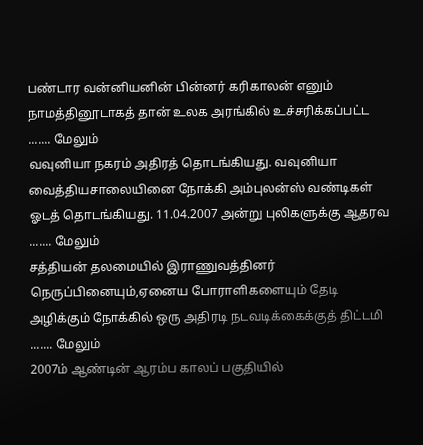பண்டார வன்னியனின் பின்னர் கரிகாலன் எனும் நாமத்தினூடாகத் தான் உலக அரங்கில் உச்சரிக்கப்பட்ட
....... மேலும்
வவுனியா நகரம் அதிரத் தொடங்கியது. வவுனியா வைத்தியசாலையினை நோக்கி அம்புலன்ஸ் வண்டிகள் ஓடத் தொடங்கியது. 11.04.2007 அன்று புலிகளுக்கு ஆதரவ
....... மேலும்
சத்தியன் தலமையில் இராணுவத்தினர் நெருப்பினையும்,ஏனைய போராளிகளையும் தேடி அழிக்கும் நோக்கில் ஒரு அதிரடி நடவடிக்கைக்குத் திட்டமி
....... மேலும்
2007ம் ஆண்டின் ஆரம்ப காலப் பகுதியில்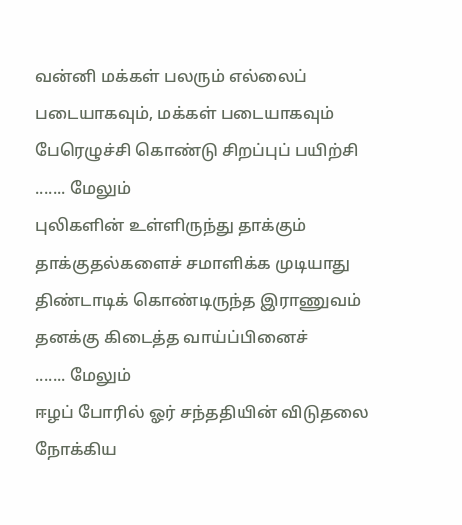வன்னி மக்கள் பலரும் எல்லைப் படையாகவும், மக்கள் படையாகவும் பேரெழுச்சி கொண்டு சிறப்புப் பயிற்சி
....... மேலும்
புலிகளின் உள்ளிருந்து தாக்கும் தாக்குதல்களைச் சமாளிக்க முடியாது திண்டாடிக் கொண்டிருந்த இராணுவம் தனக்கு கிடைத்த வாய்ப்பினைச்
....... மேலும்
ஈழப் போரில் ஓர் சந்ததியின் விடுதலை நோக்கிய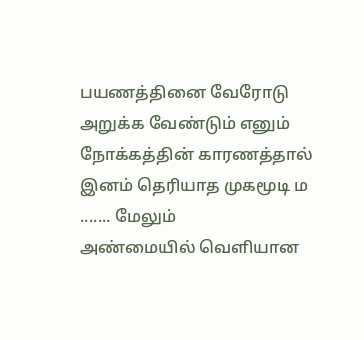பயணத்தினை வேரோடு அறுக்க வேண்டும் எனும் நோக்கத்தின் காரணத்தால் இனம் தெரியாத முகமூடி ம
....... மேலும்
அண்மையில் வெளியான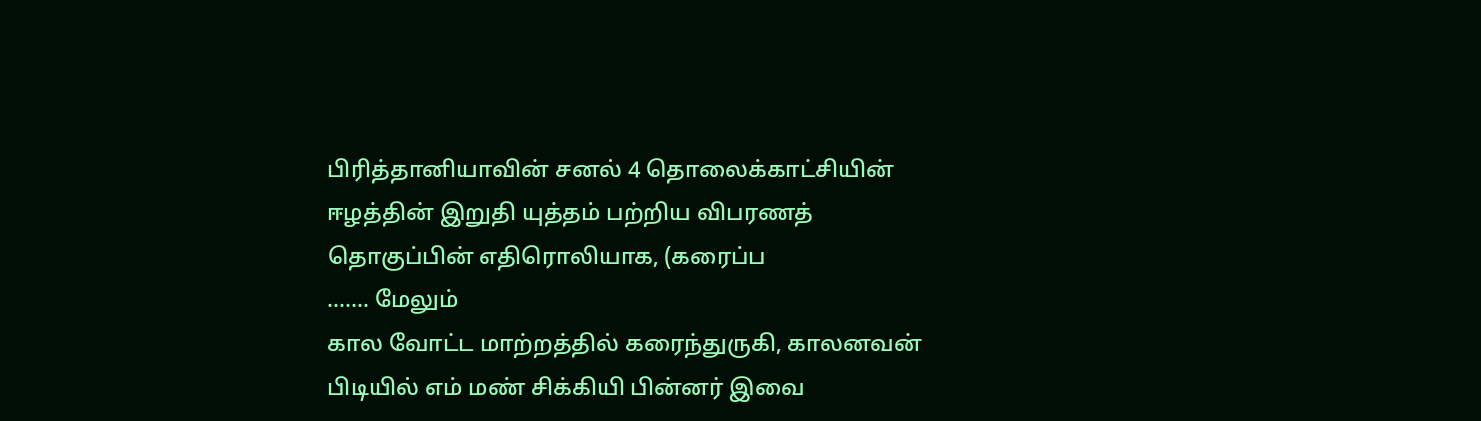பிரித்தானியாவின் சனல் 4 தொலைக்காட்சியின் ஈழத்தின் இறுதி யுத்தம் பற்றிய விபரணத் தொகுப்பின் எதிரொலியாக, (கரைப்ப
....... மேலும்
கால வோட்ட மாற்றத்தில் கரைந்துருகி, காலனவன் பிடியில் எம் மண் சிக்கியி பின்னர் இவை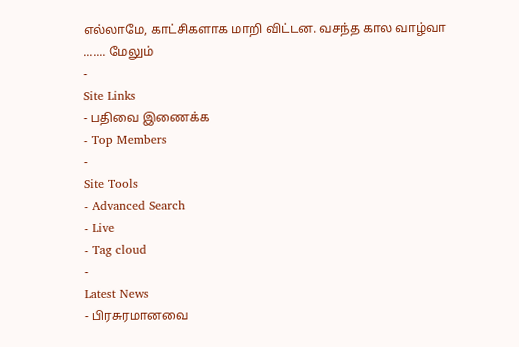எல்லாமே, காட்சிகளாக மாறி விட்டன. வசந்த கால வாழ்வா
....... மேலும்
-
Site Links
- பதிவை இணைக்க
- Top Members
-
Site Tools
- Advanced Search
- Live
- Tag cloud
-
Latest News
- பிரசுரமானவை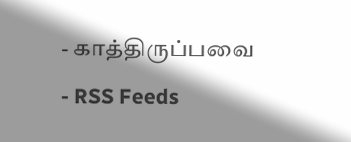- காத்திருப்பவை
- RSS Feeds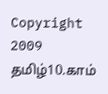Copyright 2009 தமிழ்10.காம்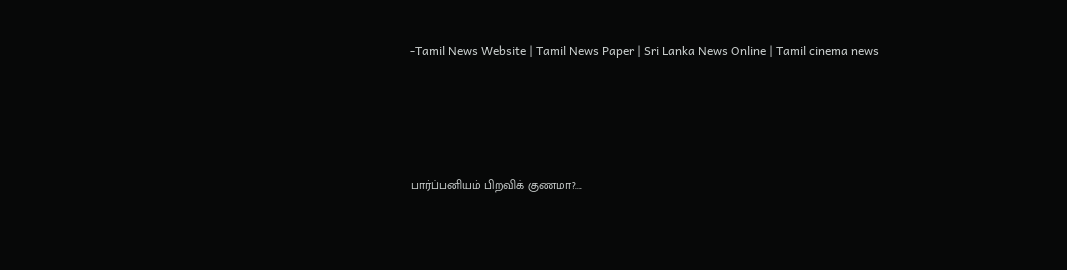-Tamil News Website | Tamil News Paper | Sri Lanka News Online | Tamil cinema news




பார்ப்பனியம் பிறவிக் குணமா?....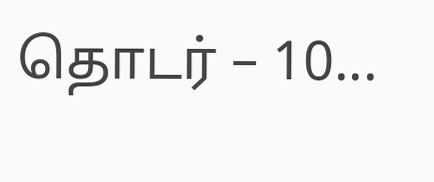தொடர் – 10...